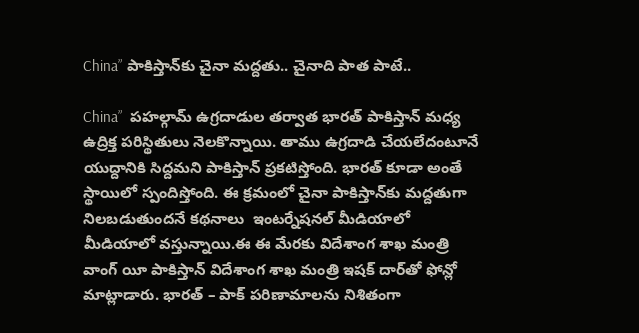China” పాకిస్తాన్‌కు చైనా మ‌ద్ద‌తు.. చైనాది పాత పాటే..

China”  ప‌హ‌ల్గామ్ ఉగ్ర‌దాడుల త‌ర్వాత భారత్ పాకిస్తాన్ మ‌ధ్య ఉద్రిక్త ప‌రిస్థితులు నెల‌కొన్నాయి. తాము ఉగ్ర‌దాడి చేయ‌లేదంటూనే యుద్దానికి సిద్ద‌మ‌ని పాకిస్తాన్ ప్ర‌క‌టిస్తోంది. భార‌త్ కూడా అంతే స్థాయిలో స్పందిస్తోంది. ఈ క్ర‌మంలో చైనా పాకిస్తాన్‌కు మ‌ద్ద‌తుగా నిల‌బ‌డుతుంద‌నే క‌థ‌నాలు  ఇంట‌ర్నేష‌నల్ మీడియాలో మీడియాలో వ‌స్తున్నాయి.ఈ ఈ మేర‌కు విదేశాంగ‌ శాఖ మంత్రి వాంగ్ యీ పాకిస్తాన్ విదేశాంగ శాఖ‌ మంత్రి ఇష‌క్ దార్‌తో ఫోన్లో మాట్లాడారు. భార‌త్ – పాక్ ప‌రిణామాల‌ను నిశితంగా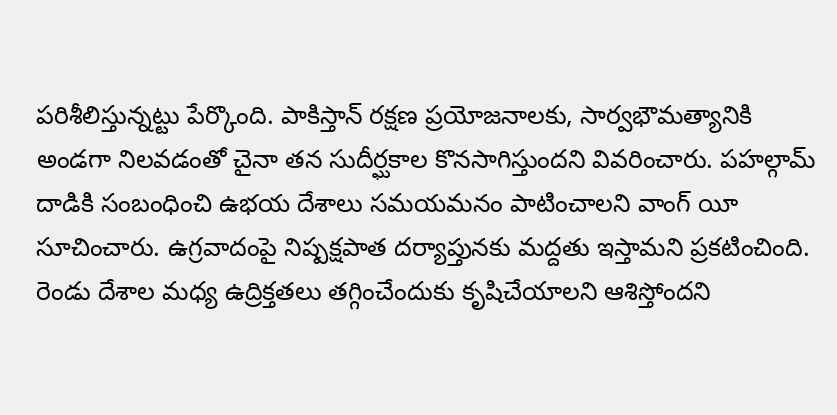ప‌రిశీలిస్తున్న‌ట్టు పేర్కొంది. పాకిస్తాన్ ర‌క్ష‌ణ ప్ర‌యోజ‌నాల‌కు, సార్వ‌భౌమ‌త్యానికి అండ‌గా నిల‌వ‌డంతో చైనా త‌న సుదీర్ఘ‌కాల కొన‌సాగిస్తుంద‌ని వివ‌రించారు. ప‌హ‌ల్గామ్ దాడికి సంబంధించి ఉభ‌య దేశాలు స‌మయమ‌నం పాటించాల‌ని వాంగ్ యీ సూచించారు. ఉగ్ర‌వాదంపై నిష్ప‌క్ష‌పాత ద‌ర్యాప్తున‌కు మ‌ద్ద‌తు ఇస్తామ‌ని ప్ర‌క‌టించింది. రెండు దేశాల మ‌ధ్య ఉద్రిక్త‌త‌లు త‌గ్గించేందుకు కృషిచేయాల‌ని ఆశిస్తోంద‌ని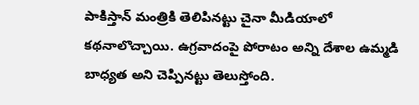పాకిస్తాన్ మంత్రికి తెలిపినట్టు చైనా మీడియాలో క‌థ‌నాలొచ్చాయి. ఉగ్ర‌వాదంపై పోరాటం అన్ని దేశాల ఉమ్మ‌డి బాధ్య‌త అని చెప్పిన‌ట్టు తెలుస్తోంది.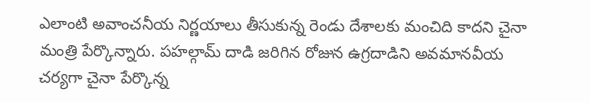ఎలాంటి అవాంచ‌నీయ నిర్ణ‌యాలు తీసుకున్న రెండు దేశాల‌కు మంచిది కాద‌ని చైనా మంత్రి పేర్కొన్నారు. ప‌హ‌ల్గామ్ దాడి జ‌రిగిన రోజున ఉగ్ర‌దాడిని అవ‌మాన‌వీయ చ‌ర్య‌గా చైనా పేర్కొన్న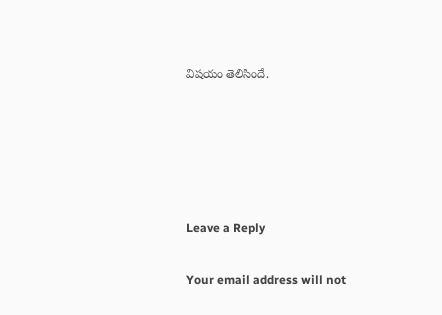విష‌యం తెలిసిందే.





Leave a Reply

Your email address will not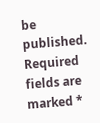be published. Required fields are marked *